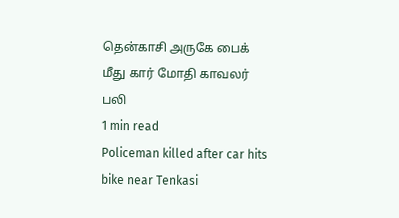தென்காசி அருகே பைக் மீது கார் மோதி காவலர் பலி
1 min read
Policeman killed after car hits bike near Tenkasi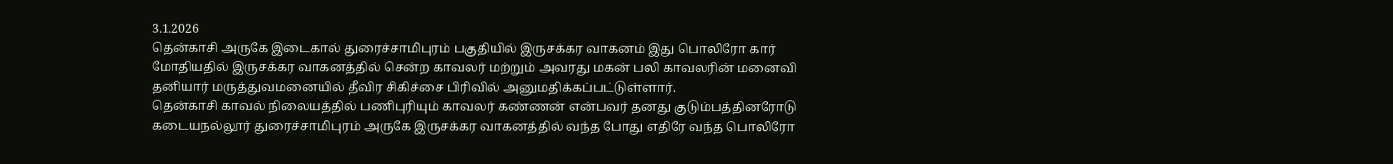3.1.2026
தென்காசி அருகே இடைகால் துரைச்சாமிபுரம் பகுதியில் இருசக்கர வாகனம் இது பொலிரோ கார் மோதியதில் இருசக்கர வாகனத்தில் சென்ற காவலர் மற்றும் அவரது மகன் பலி காவலரின் மனைவி தனியார் மருத்துவமனையில் தீவிர சிகிச்சை பிரிவில் அனுமதிக்கப்பட்டுள்ளார்.
தென்காசி காவல் நிலையத்தில் பணிபுரியும் காவலர் கண்ணன் என்பவர் தனது குடும்பத்தினரோடு கடையநல்லூர் துரைச்சாமிபுரம் அருகே இருசக்கர வாகனத்தில் வந்த போது எதிரே வந்த பொலிரோ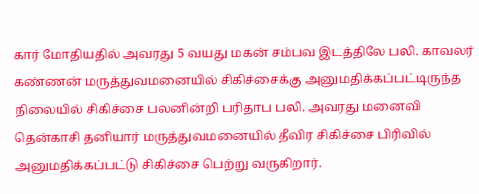கார் மோதியதில் அவரது 5 வயது மகன் சம்பவ இடத்திலே பலி. காவலர் கண்ணன் மருத்துவமனையில் சிகிச்சைக்கு அனுமதிக்கப்பட்டிருந்த நிலையில் சிகிச்சை பலனின்றி பரிதாப பலி. அவரது மனைவி தென்காசி தனியார் மருத்துவமனையில் தீவிர சிகிச்சை பிரிவில் அனுமதிக்கப்பட்டு சிகிச்சை பெற்று வருகிறார்.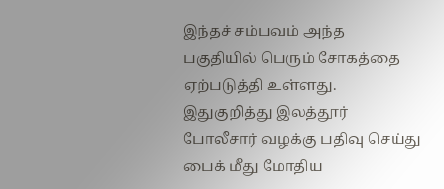இந்தச் சம்பவம் அந்த பகுதியில் பெரும் சோகத்தை ஏற்படுத்தி உள்ளது.
இதுகுறித்து இலத்தூர் போலீசார் வழக்கு பதிவு செய்து பைக் மீது மோதிய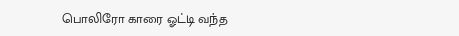பொலிரோ காரை ஓட்டி வந்த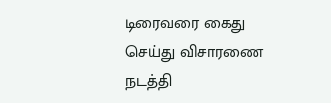டிரைவரை கைது செய்து விசாரணை நடத்தி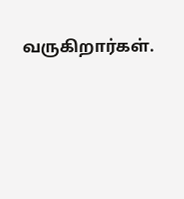வருகிறார்கள்.